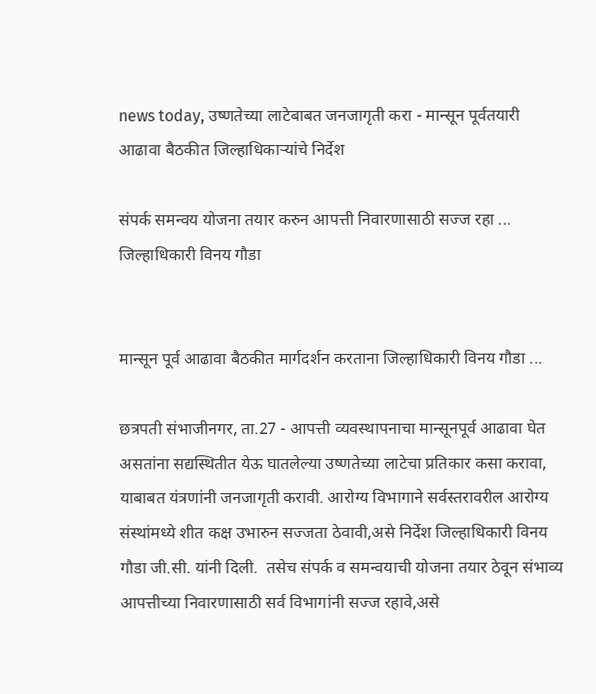news today, उष्णतेच्या लाटेबाबत जनजागृती करा - मान्सून पूर्वतयारी आढावा बैठकीत जिल्हाधिकाऱ्यांचे निर्देश

संपर्क समन्वय योजना तयार करुन आपत्ती निवारणासाठी सज्ज रहा ... जिल्हाधिकारी विनय गौडा


मान्सून पूर्व आढावा बैठकीत मार्गदर्शन करताना जिल्हाधिकारी विनय गौडा ...

छत्रपती संभाजीनगर, ता.27 - आपत्ती व्यवस्थापनाचा मान्सूनपूर्व आढावा घेत असतांना सद्यस्थितीत येऊ घातलेल्या उष्णतेच्या लाटेचा प्रतिकार कसा करावा, याबाबत यंत्रणांनी जनजागृती करावी. आरोग्य विभागाने सर्वस्तरावरील आरोग्य संस्थांमध्ये शीत कक्ष उभारुन सज्जता ठेवावी,असे निर्देश जिल्हाधिकारी विनय गौडा जी.सी. यांनी दिली.  तसेच संपर्क व समन्वयाची योजना तयार ठेवून संभाव्य आपत्तीच्या निवारणासाठी सर्व विभागांनी सज्ज रहावे,असे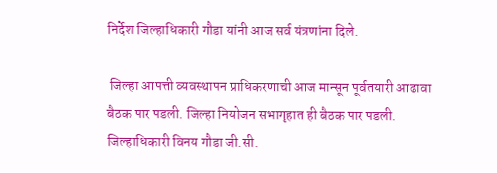निर्देश जिल्हाधिकारी गौडा यांनी आज सर्व यंत्रणांना दिले.

 जिल्हा आपत्ती व्यवस्थापन प्राधिकरणाची आज मान्सून पूर्वतयारी आढावा बैठक पार पडली. जिल्हा नियोजन सभागृहात ही बैठक पार पडली. जिल्हाधिकारी विनय गौडा जी.सी.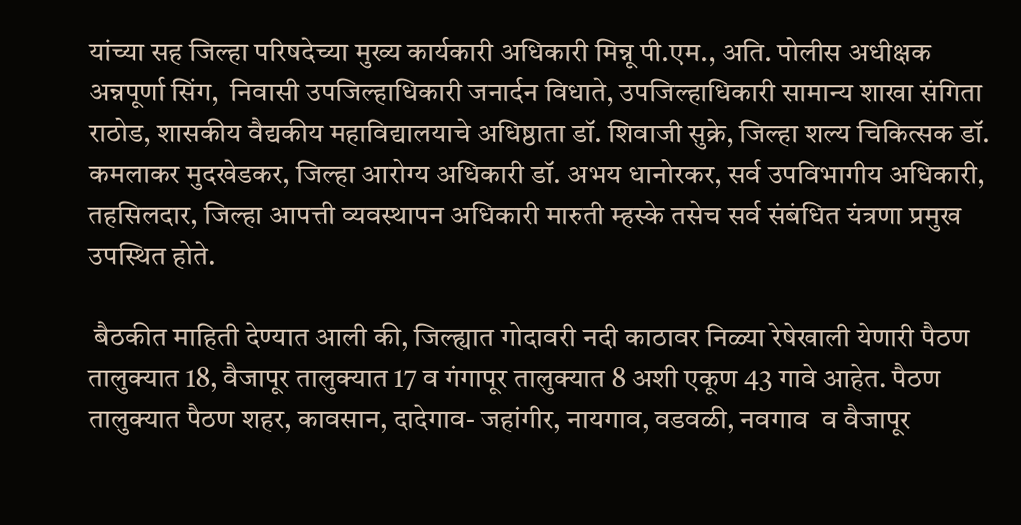यांच्या सह जिल्हा परिषदेच्या मुख्य कार्यकारी अधिकारी मिन्नू पी.एम., अति. पोलीस अधीक्षक अन्नपूर्णा सिंग,  निवासी उपजिल्हाधिकारी जनार्दन विधाते, उपजिल्हाधिकारी सामान्य शाखा संगिता राठोड, शासकीय वैद्यकीय महाविद्यालयाचे अधिष्ठाता डॉ. शिवाजी सुक्रे, जिल्हा शल्य चिकित्सक डॉ. कमलाकर मुदखेडकर, जिल्हा आरोग्य अधिकारी डॉ. अभय धानोरकर, सर्व उपविभागीय अधिकारी, तहसिलदार, जिल्हा आपत्ती व्यवस्थापन अधिकारी मारुती म्हस्के तसेच सर्व संबंधित यंत्रणा प्रमुख उपस्थित होते.

 बैठकीत माहिती देण्यात आली की, जिल्ह्यात गोदावरी नदी काठावर निळ्या रेषेखाली येणारी पैठण तालुक्यात 18, वैजापूर तालुक्यात 17 व गंगापूर तालुक्यात 8 अशी एकूण 43 गावे आहेत. पैठण तालुक्यात पैठण शहर, कावसान, दादेगाव- जहांगीर, नायगाव, वडवळी, नवगाव  व वैजापूर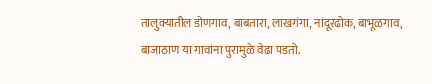तालुक्यातील डोणगाव, बाबतारा, लाखगंगा, नांदूरढोक, बाभूळगाव, बाजाठाण या गावांना पुरामुळे वेढा पडतो.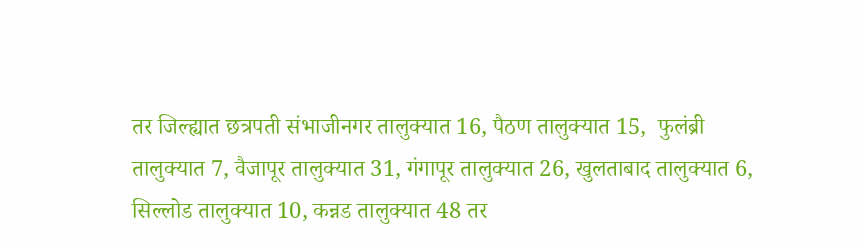तर जिल्ह्यात छत्रपती संभाजीनगर तालुक्यात 16, पैठण तालुक्यात 15,  फुलंब्री तालुक्यात 7, वैजापूर तालुक्यात 31, गंगापूर तालुक्यात 26, खुलताबाद तालुक्यात 6, सिल्लोड तालुक्यात 10, कन्नड तालुक्यात 48 तर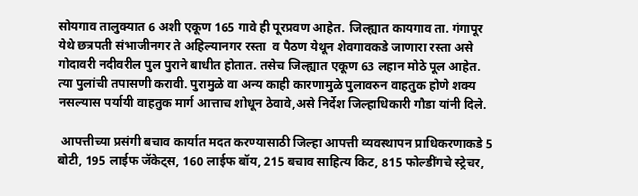सोयगाव तालुक्यात 6 अशी एकूण 165 गावे ही पूरप्रवण आहेत. जिल्ह्यात कायगाव ता. गंगापूर येथे छत्रपती संभाजीनगर ते अहिल्यानगर रस्ता  व पैठण येथून शेवगावकडे जाणारा रस्ता असे गोदावरी नदीवरील पुल पुराने बाधीत होतात. तसेच जिल्ह्यात एकूण 63 लहान मोठे पूल आहेत. त्या पुलांची तपासणी करावी. पुरामुळे वा अन्य काही कारणामुळे पुलावरुन वाहतुक होणे शक्य नसल्यास पर्यायी वाहतुक मार्ग आत्ताच शोधून ठेवावे,असे निर्देश जिल्हाधिकारी गौडा यांनी दिले.

 आपत्तीच्या प्रसंगी बचाव कार्यात मदत करण्यासाठी जिल्हा आपत्ती व्यवस्थापन प्राधिकरणाकडे 5 बोटी, 195 लाईफ जॅकेट्स, 160 लाईफ बॉय, 215 बचाव साहित्य किट, 815 फोल्डींगचे स्ट्रेचर,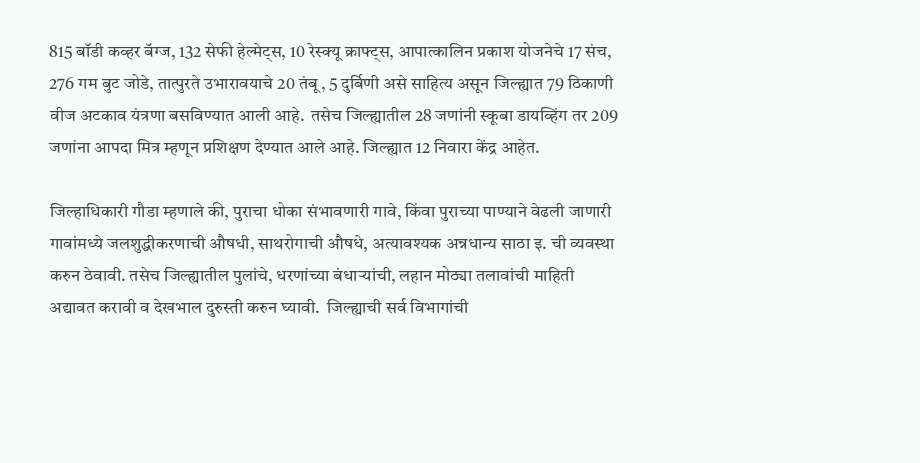815 बॉडी कव्हर बॅग्ज, 132 सेफी हेल्मेट्स, 10 रेस्क्यू क्राफ्ट्स, आपात्कालिन प्रकाश योजनेचे 17 संच, 276 गम बुट जोडे, तात्पुरते उभारावयाचे 20 तंबू, 5 दुर्बिणी असे साहित्य असून जिल्ह्यात 79 ठिकाणी वीज अटकाव यंत्रणा बसविण्यात आली आहे.  तसेच जिल्ह्यातील 28 जणांनी स्कूबा डायव्हिंग तर 209 जणांना आपदा मित्र म्हणून प्रशिक्षण देण्यात आले आहे. जिल्ह्यात 12 निवारा केंद्र आहेत.

जिल्हाधिकारी गौडा म्हणाले की, पुराचा धोका संभावणारी गावे, किंवा पुराच्या पाण्याने वेढली जाणारी गावांमध्ये जलशुद्धीकरणाची औषधी, साथरोगाची औषधे, अत्यावश्यक अन्नधान्य साठा इ. ची व्यवस्था करुन ठेवावी. तसेच जिल्ह्यातील पुलांचे, धरणांच्या बंधाऱ्यांची, लहान मोठ्या तलावांची माहिती अद्यावत करावी व देखभाल दुरुस्ती करुन घ्यावी.  जिल्ह्याची सर्व विभागांची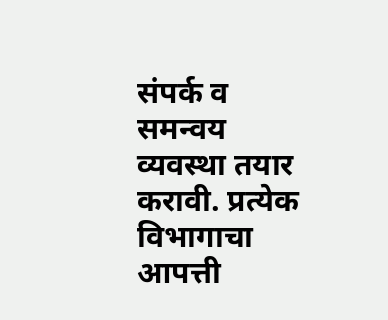संपर्क व समन्वय व्यवस्था तयार करावी. प्रत्येक विभागाचा आपत्ती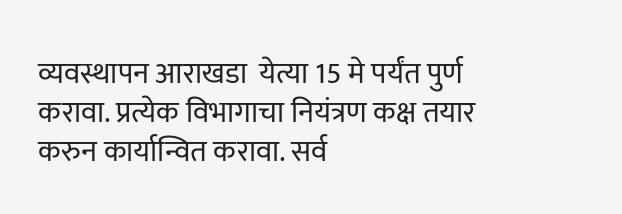व्यवस्थापन आराखडा  येत्या 15 मे पर्यंत पुर्ण करावा. प्रत्येक विभागाचा नियंत्रण कक्ष तयार करुन कार्यान्वित करावा. सर्व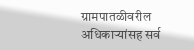ग्रामपातळीवरील अधिकाऱ्यांसह सर्व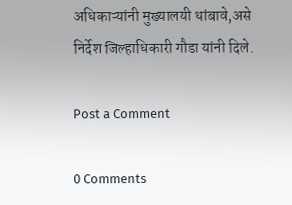अधिकाऱ्यांनी मुख्यालयी थांबावे,असे निर्देश जिल्हाधिकारी गौडा यांनी दिले.

Post a Comment

0 Comments